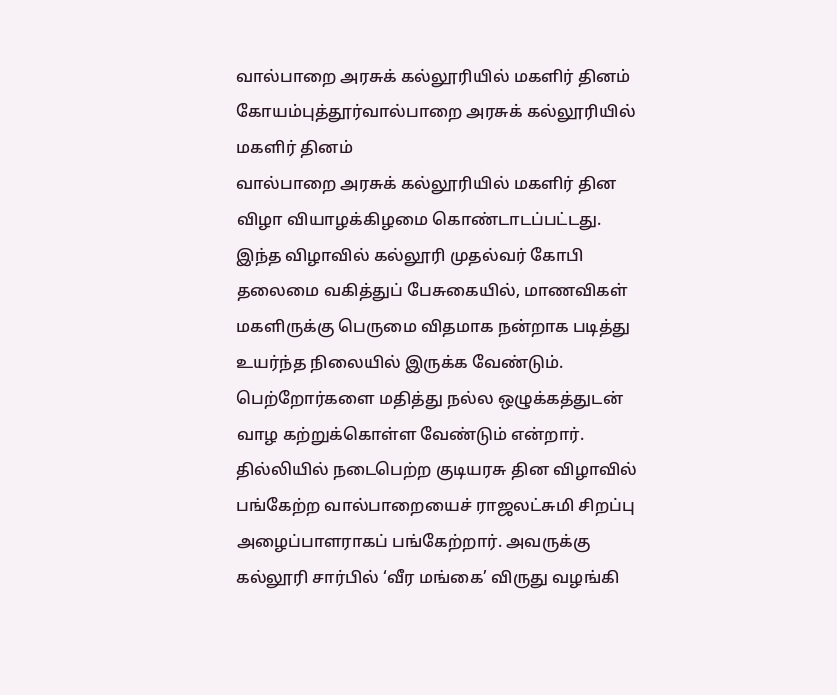வால்பாறை அரசுக் கல்லூரியில் மகளிர் தினம்
கோயம்புத்தூர்வால்பாறை அரசுக் கல்லூரியில் மகளிர் தினம்
வால்பாறை அரசுக் கல்லூரியில் மகளிர் தின விழா வியாழக்கிழமை கொண்டாடப்பட்டது.
இந்த விழாவில் கல்லூரி முதல்வர் கோபி தலைமை வகித்துப் பேசுகையில், மாணவிகள் மகளிருக்கு பெருமை விதமாக நன்றாக படித்து உயர்ந்த நிலையில் இருக்க வேண்டும். பெற்றோர்களை மதித்து நல்ல ஒழுக்கத்துடன் வாழ கற்றுக்கொள்ள வேண்டும் என்றார்.
தில்லியில் நடைபெற்ற குடியரசு தின விழாவில் பங்கேற்ற வால்பாறையைச் ராஜலட்சுமி சிறப்பு அழைப்பாளராகப் பங்கேற்றார். அவருக்கு கல்லூரி சார்பில் ‘வீர மங்கை’ விருது வழங்கி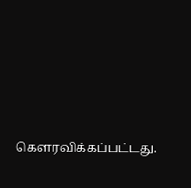கெளரவிக்கப்பட்டது.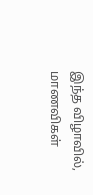இந்த விழாவில், மாணவிகள்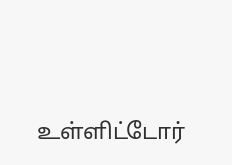உள்ளிட்டோர்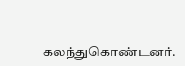கலந்துகொண்டனர்.